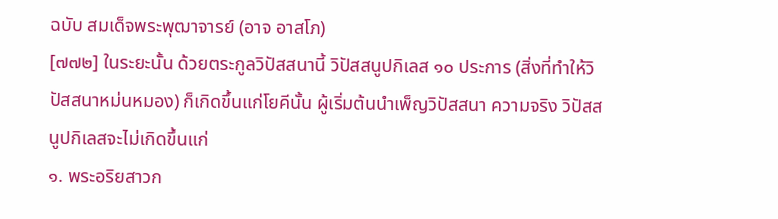ฉบับ สมเด็จพระพุฒาจารย์ (อาจ อาสโภ)
[๗๗๒] ในระยะนั้น ด้วยตระกูลวิปัสสนานี้ วิปัสสนูปกิเลส ๑๐ ประการ (สิ่งที่ทำให้วิปัสสนาหม่นหมอง) ก็เกิดขึ้นแก่โยคีนั้น ผู้เริ่มต้นนำเพ็ญวิปัสสนา ความจริง วิปัสสนูปกิเลสจะไม่เกิดขึ้นแก่
๑. พระอริยสาวก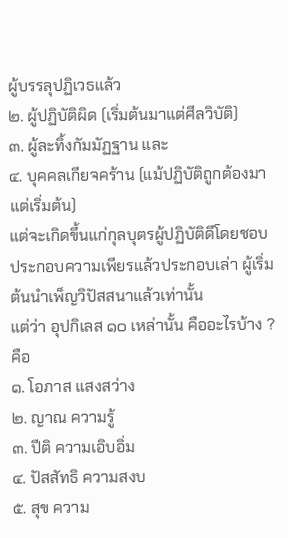ผู้บรรลุปฏิเวธแล้ว
๒. ผู้ปฏิบัติผิด (เริ่มต้นมาแต่ศีลวิบัติ)
๓. ผู้ละทิ้งกัมมัฏฐาน และ
๔. บุคคลเกียจคร้าน (แม้ปฏิบัติถูกต้องมาแต่เริ่มต้น)
แต่จะเกิดขึ้นแก่กุลบุตรผู้ปฏิบัติดีโดยชอบ ประกอบความเพียรแล้วประกอบเล่า ผู้เริ่มต้นนำเพ็ญวิปัสสนาแล้วเท่านั้น
แต่ว่า อุปกิเลส ๑๐ เหล่านั้น คืออะไรบ้าง ? คือ
๑. โอภาส แสงสว่าง
๒. ญาณ ความรู้
๓. ปีติ ความเอิบอิ่ม
๔. ปัสสัทธิ ความสงบ
๕. สุข ความ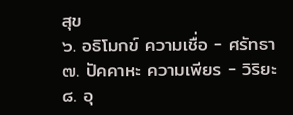สุข
๖. อธิโมกข์ ความเชื่อ - ศรัทธา
๗. ปัคคาหะ ความเพียร - วิริยะ
๘. อุ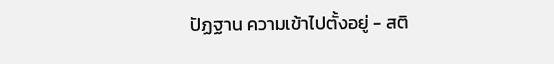ปัฏฐาน ความเข้าไปตั้งอยู่ - สติ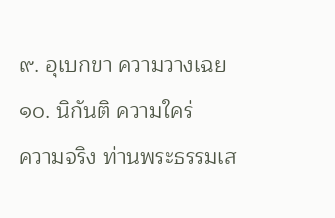๙. อุเบกขา ความวางเฉย
๑๐. นิกันติ ความใคร่
ความจริง ท่านพระธรรมเส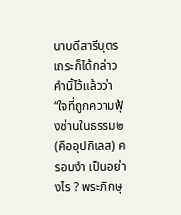นาบดีสารีบุตรเถระก็ได้กล่าวคำนิ้ไว้แล้วว่า “ใจที่ถูกความฟุ้งซ่านในธรรม๒ (คืออุปกิเลส) ครอบงำ เป็นอย่างไร ? พระภิกษุ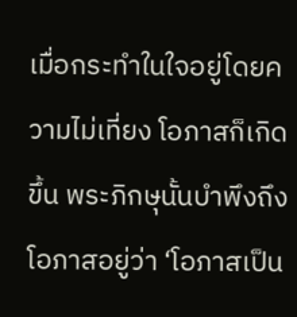เมื่อกระทำในใจอยู่โดยความไม่เที่ยง โอภาสก็เกิดขึ้น พระภิกษุนั้นบำพึงถึงโอภาสอยู่ว่า ‘โอภาสเป็น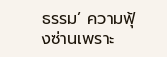ธรรม’ ความฟุ้งซ่านเพราะ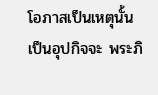โอภาสเป็นเหตุนั้น เป็นอุปกิจจะ พระภิ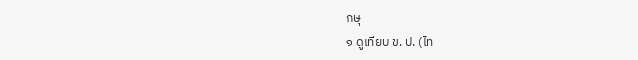กษุ
๑ ดูเทียบ ข. ป. (ไท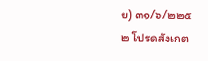ย) ๓๑/๖/๒๒๕
๒ โปรดสังเกต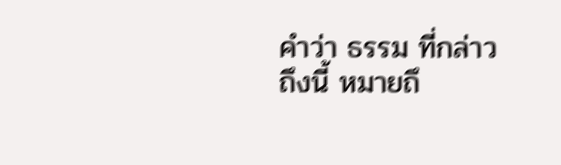คำว่า ธรรม ที่กล่าวถึงนี้ หมายถึ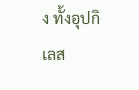ง ทั้งอุปกิเลส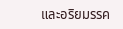และอริยมรรค